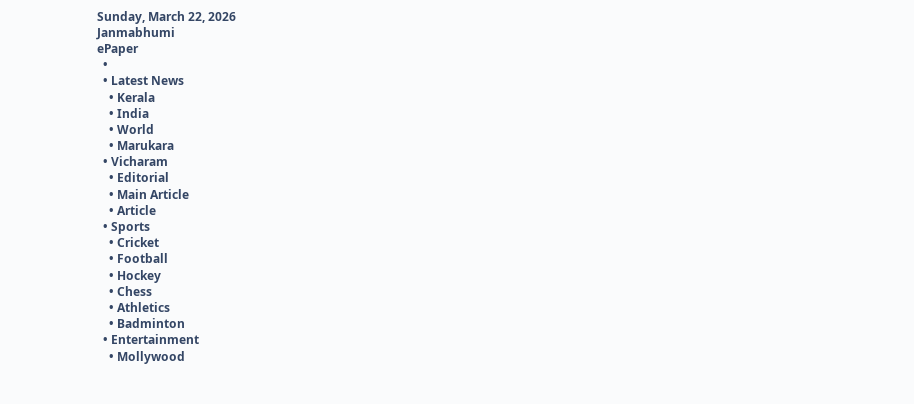Sunday, March 22, 2026
Janmabhumi
ePaper
  •
  • Latest News
    • Kerala
    • India
    • World
    • Marukara
  • Vicharam
    • Editorial
    • Main Article
    • Article
  • Sports
    • Cricket
    • Football
    • Hockey
    • Chess
    • Athletics
    • Badminton
  • Entertainment
    • Mollywood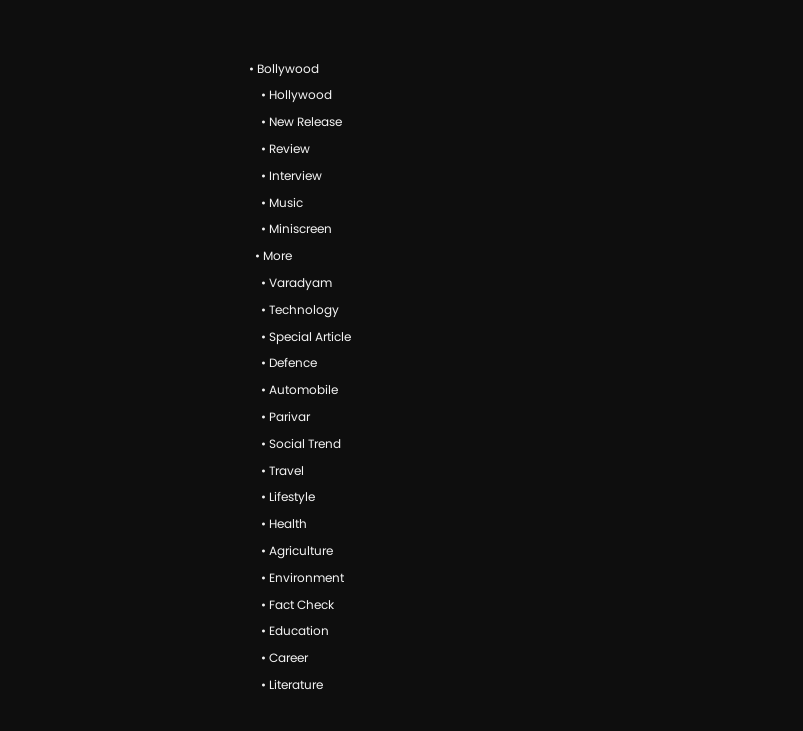• Bollywood
    • Hollywood
    • New Release
    • Review
    • Interview
    • Music
    • Miniscreen
  • More
    • Varadyam
    • Technology
    • Special Article
    • Defence
    • Automobile
    • Parivar
    • Social Trend
    • Travel
    • Lifestyle
    • Health
    • Agriculture
    • Environment
    • Fact Check
    • Education
    • Career
    • Literature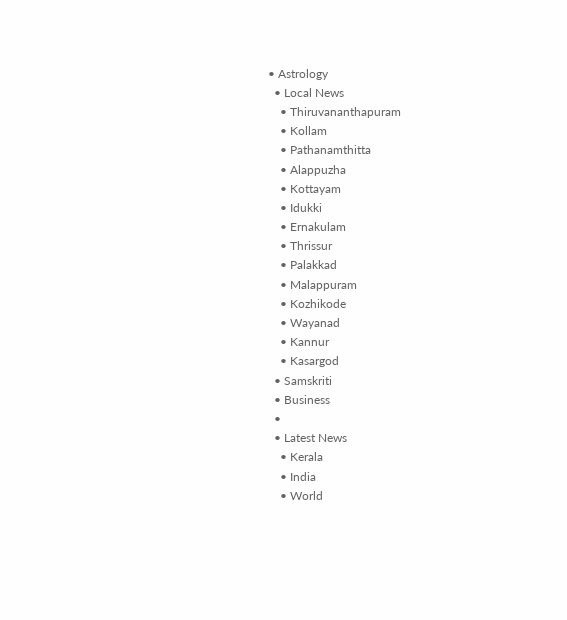• Astrology
  • Local News
    • Thiruvananthapuram
    • Kollam
    • Pathanamthitta
    • Alappuzha
    • Kottayam
    • Idukki
    • Ernakulam
    • Thrissur
    • Palakkad
    • Malappuram
    • Kozhikode
    • Wayanad
    • Kannur
    • Kasargod
  • Samskriti
  • Business
  •
  • Latest News
    • Kerala
    • India
    • World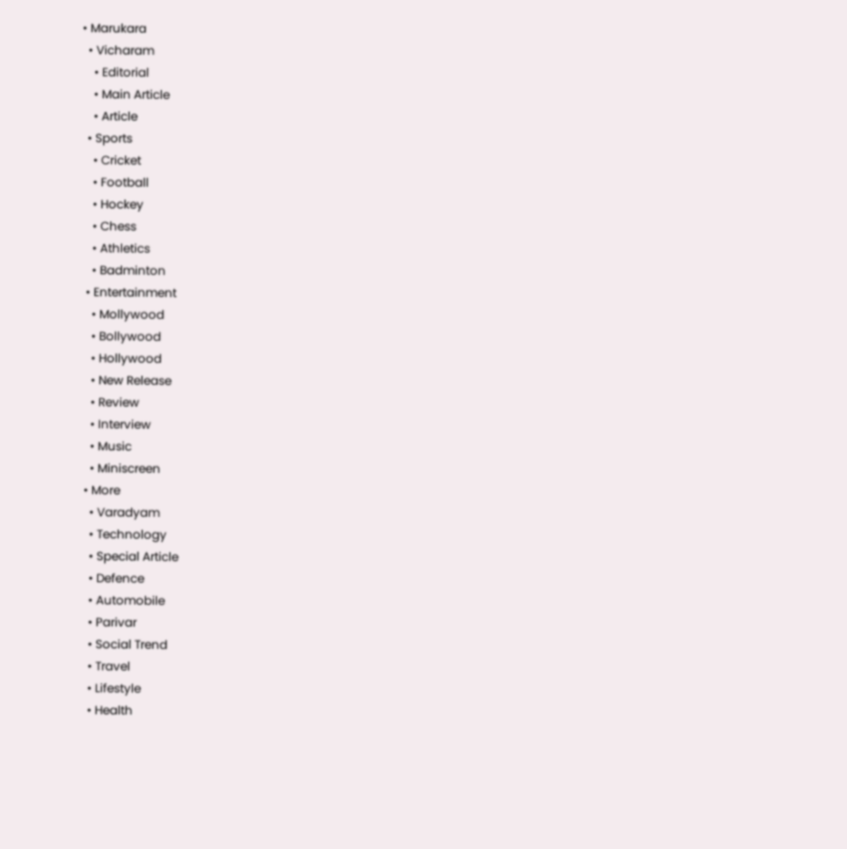• Marukara
  • Vicharam
    • Editorial
    • Main Article
    • Article
  • Sports
    • Cricket
    • Football
    • Hockey
    • Chess
    • Athletics
    • Badminton
  • Entertainment
    • Mollywood
    • Bollywood
    • Hollywood
    • New Release
    • Review
    • Interview
    • Music
    • Miniscreen
  • More
    • Varadyam
    • Technology
    • Special Article
    • Defence
    • Automobile
    • Parivar
    • Social Trend
    • Travel
    • Lifestyle
    • Health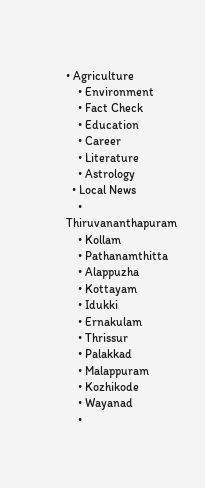• Agriculture
    • Environment
    • Fact Check
    • Education
    • Career
    • Literature
    • Astrology
  • Local News
    • Thiruvananthapuram
    • Kollam
    • Pathanamthitta
    • Alappuzha
    • Kottayam
    • Idukki
    • Ernakulam
    • Thrissur
    • Palakkad
    • Malappuram
    • Kozhikode
    • Wayanad
    •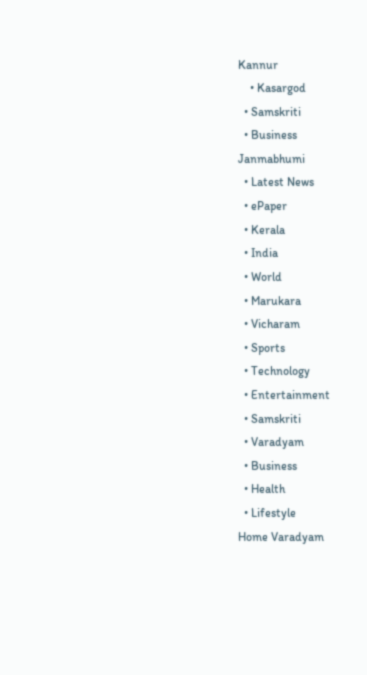Kannur
    • Kasargod
  • Samskriti
  • Business
Janmabhumi
  • Latest News
  • ePaper
  • Kerala
  • India
  • World
  • Marukara
  • Vicharam
  • Sports
  • Technology
  • Entertainment
  • Samskriti
  • Varadyam
  • Business
  • Health
  • Lifestyle
Home Varadyam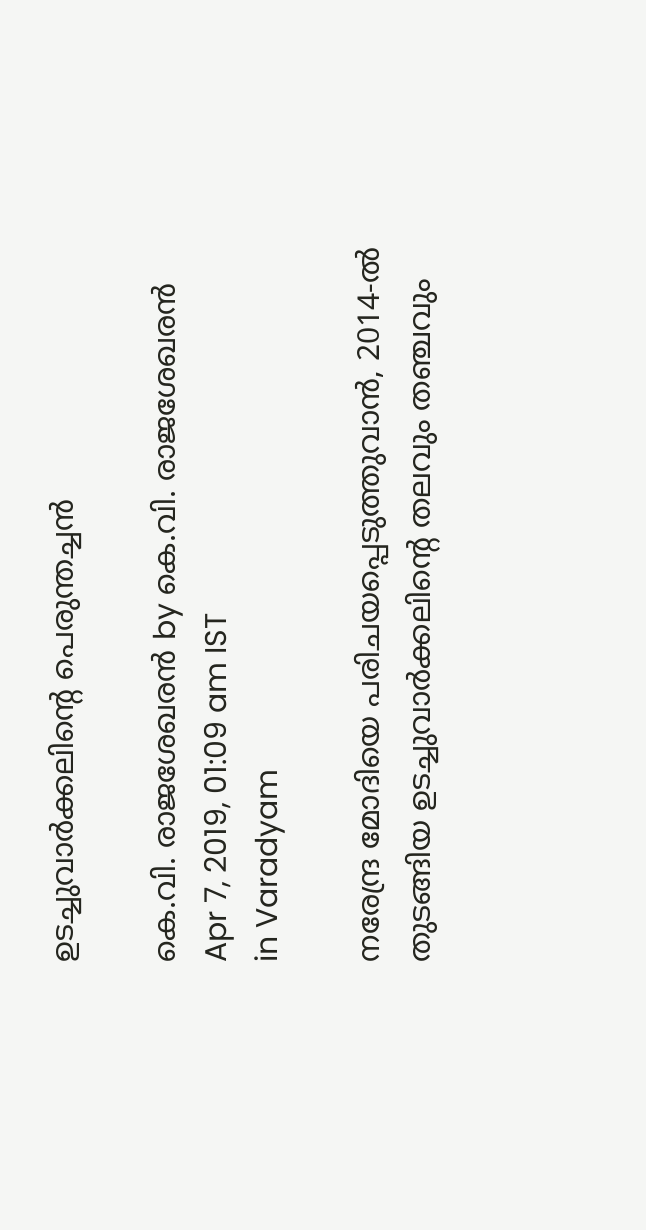ഉടച്ചുവാര്‍ക്കലിന്റെ പെരുന്തച്ചന്‍

കെ.വി. രാജശേഖരന്‍ by കെ.വി. രാജശേഖരന്‍
Apr 7, 2019, 01:09 am IST
in Varadyam

നരേന്ദ്ര മോദിയെ പരിചയപ്പെടുത്തുവാന്‍, 2014-ല്‍ തുടങ്ങിയ ഉടച്ചുവാര്‍ക്കലിന്റെ തലവും തഞ്ചവും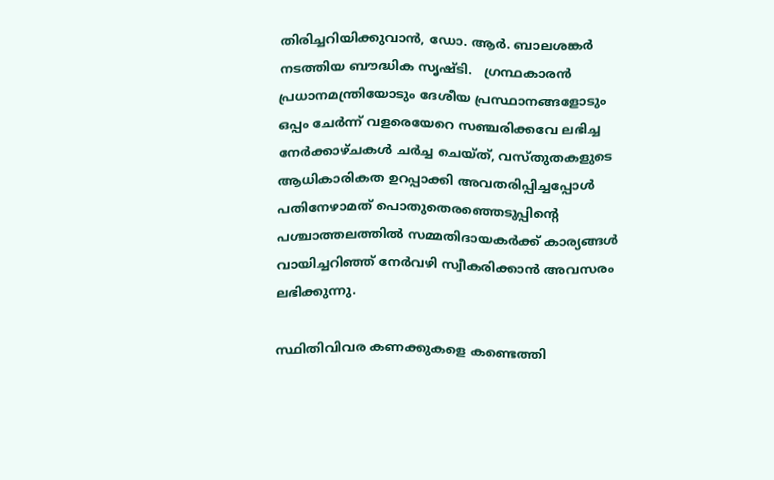തിരിച്ചറിയിക്കുവാന്‍, ഡോ. ആര്‍. ബാലശങ്കര്‍ നടത്തിയ ബൗദ്ധിക സൃഷ്ടി.   ഗ്രന്ഥകാരന്‍ പ്രധാനമന്ത്രിയോടും ദേശീയ പ്രസ്ഥാനങ്ങളോടും ഒപ്പം ചേര്‍ന്ന് വളരെയേറെ സഞ്ചരിക്കവേ ലഭിച്ച നേര്‍ക്കാഴ്ചകള്‍ ചര്‍ച്ച ചെയ്ത്, വസ്തുതകളുടെ ആധികാരികത ഉറപ്പാക്കി അവതരിപ്പിച്ചപ്പോള്‍ പതിനേഴാമത് പൊതുതെരഞ്ഞെടുപ്പിന്റെ പശ്ചാത്തലത്തില്‍ സമ്മതിദായകര്‍ക്ക് കാര്യങ്ങള്‍ വായിച്ചറിഞ്ഞ് നേര്‍വഴി സ്വീകരിക്കാന്‍ അവസരം ലഭിക്കുന്നു.

സ്ഥിതിവിവര കണക്കുകളെ കണ്ടെത്തി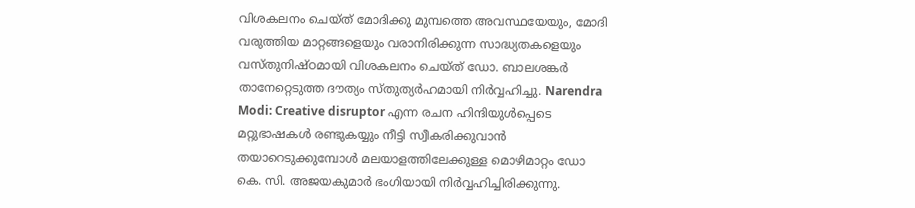വിശകലനം ചെയ്ത് മോദിക്കു മുമ്പത്തെ അവസ്ഥയേയും, മോദി വരുത്തിയ മാറ്റങ്ങളെയും വരാനിരിക്കുന്ന സാദ്ധ്യതകളെയും വസ്തുനിഷ്ഠമായി വിശകലനം ചെയ്ത് ഡോ. ബാലശങ്കര്‍ താനേറ്റെടുത്ത ദൗത്യം സ്തുത്യര്‍ഹമായി നിര്‍വ്വഹിച്ചു. Narendra Modi: Creative disruptor എന്ന രചന ഹിന്ദിയുള്‍പ്പെടെ മറ്റുഭാഷകള്‍ രണ്ടുകയ്യും നീട്ടി സ്വീകരിക്കുവാന്‍ തയാറെടുക്കുമ്പോള്‍ മലയാളത്തിലേക്കുള്ള മൊഴിമാറ്റം ഡോ കെ. സി. അജയകുമാര്‍ ഭംഗിയായി നിര്‍വ്വഹിച്ചിരിക്കുന്നു.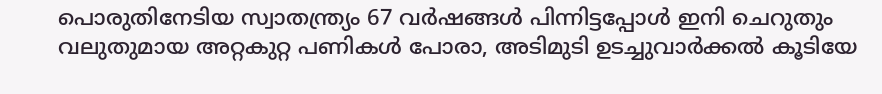പൊരുതിനേടിയ സ്വാതന്ത്ര്യം 67 വര്‍ഷങ്ങള്‍ പിന്നിട്ടപ്പോള്‍ ഇനി ചെറുതും വലുതുമായ അറ്റകുറ്റ പണികള്‍ പോരാ, അടിമുടി ഉടച്ചുവാര്‍ക്കല്‍ കൂടിയേ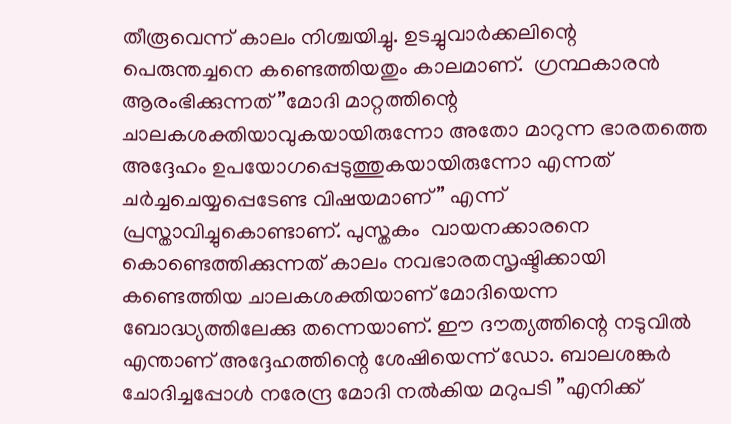തീരൂവെന്ന് കാലം നിശ്ചയിച്ചു. ഉടച്ചുവാര്‍ക്കലിന്റെ പെരുന്തച്ചനെ കണ്ടെത്തിയതും കാലമാണ്.  ഗ്രന്ഥകാരന്‍ ആരംഭിക്കുന്നത് ”മോദി മാറ്റത്തിന്റെ ചാലകശക്തിയാവുകയായിരുന്നോ അതോ മാറുന്ന ഭാരതത്തെ അദ്ദേഹം ഉപയോഗപ്പെടുത്തുകയായിരുന്നോ എന്നത് ചര്‍ച്ചചെയ്യപ്പെടേണ്ട വിഷയമാണ്” എന്ന് പ്രസ്താവിച്ചുകൊണ്ടാണ്. പുസ്തകം  വായനക്കാരനെ കൊണ്ടെത്തിക്കുന്നത് കാലം നവഭാരതസൃഷ്ടിക്കായി കണ്ടെത്തിയ ചാലകശക്തിയാണ് മോദിയെന്ന ബോദ്ധ്യത്തിലേക്കു തന്നെയാണ്. ഈ ദൗത്യത്തിന്റെ നടുവില്‍ എന്താണ് അദ്ദേഹത്തിന്റെ ശേഷിയെന്ന് ഡോ. ബാലശങ്കര്‍ ചോദിച്ചപ്പോള്‍ നരേന്ദ്ര മോദി നല്‍കിയ മറുപടി ”എനിക്ക്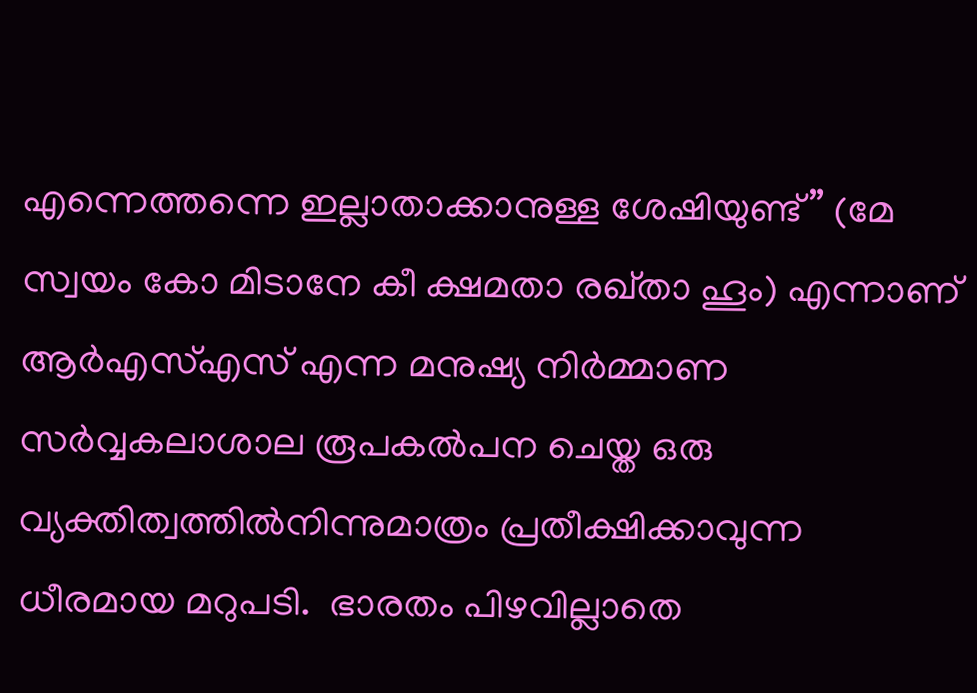എന്നെത്തന്നെ ഇല്ലാതാക്കാനുള്ള ശേഷിയുണ്ട്” (മേ സ്വയം കോ മിടാനേ കീ ക്ഷമതാ രഖ്താ ഹൂം) എന്നാണ് ആര്‍എസ്എസ് എന്ന മനുഷ്യ നിര്‍മ്മാണ സര്‍വ്വകലാശാല രൂപകല്‍പന ചെയ്ത ഒരു വ്യക്തിത്വത്തില്‍നിന്നുമാത്രം പ്രതീക്ഷിക്കാവുന്ന ധീരമായ മറുപടി.  ഭാരതം പിഴവില്ലാതെ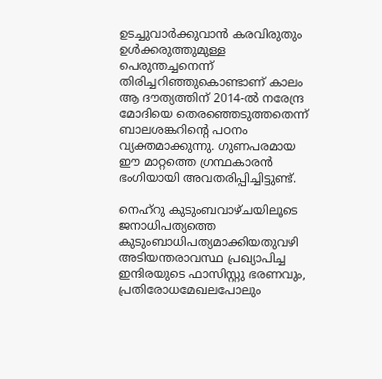ഉടച്ചുവാര്‍ക്കുവാന്‍ കരവിരുതും ഉള്‍ക്കരുത്തുമുള്ള പെരുന്തച്ചനെന്ന് തിരിച്ചറിഞ്ഞുകൊണ്ടാണ് കാലം ആ ദൗത്യത്തിന് 2014-ല്‍ നരേന്ദ്ര മോദിയെ തെരഞ്ഞെടുത്തതെന്ന് ബാലശങ്കറിന്റെ പഠനം വ്യക്തമാക്കുന്നു. ഗുണപരമായ ഈ മാറ്റത്തെ ഗ്രന്ഥകാരന്‍ ഭംഗിയായി അവതരിപ്പിച്ചിട്ടുണ്ട്.

നെഹ്‌റു കുടുംബവാഴ്ചയിലൂടെ ജനാധിപത്യത്തെ കുടുംബാധിപത്യമാക്കിയതുവഴി അടിയന്തരാവസ്ഥ പ്രഖ്യാപിച്ച ഇന്ദിരയുടെ ഫാസിസ്റ്റു ഭരണവും, പ്രതിരോധമേഖലപോലും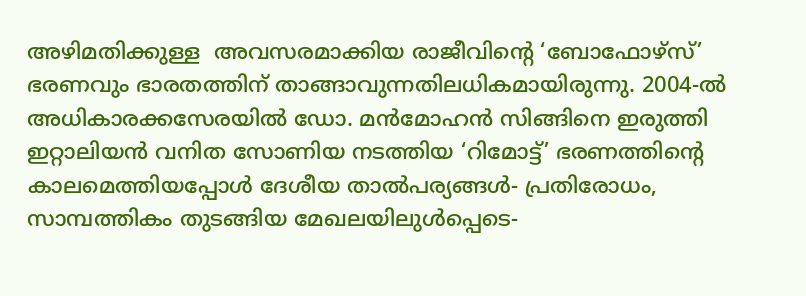അഴിമതിക്കുള്ള  അവസരമാക്കിയ രാജീവിന്റെ ‘ബോഫോഴ്‌സ്’ ഭരണവും ഭാരതത്തിന് താങ്ങാവുന്നതിലധികമായിരുന്നു. 2004-ല്‍ അധികാരക്കസേരയില്‍ ഡോ. മന്‍മോഹന്‍ സിങ്ങിനെ ഇരുത്തി ഇറ്റാലിയന്‍ വനിത സോണിയ നടത്തിയ ‘റിമോട്ട്’ ഭരണത്തിന്റെ കാലമെത്തിയപ്പോള്‍ ദേശീയ താല്‍പര്യങ്ങള്‍- പ്രതിരോധം, സാമ്പത്തികം തുടങ്ങിയ മേഖലയിലുള്‍പ്പെടെ-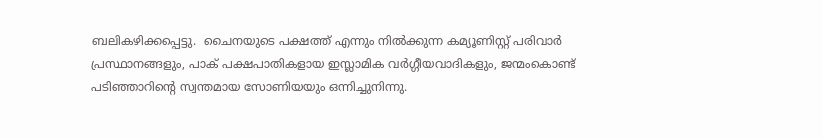ബലികഴിക്കപ്പെട്ടു.  ചൈനയുടെ പക്ഷത്ത് എന്നും നില്‍ക്കുന്ന കമ്യൂണിസ്റ്റ് പരിവാര്‍ പ്രസ്ഥാനങ്ങളും, പാക് പക്ഷപാതികളായ ഇസ്ലാമിക വര്‍ഗ്ഗീയവാദികളും, ജന്മംകൊണ്ട് പടിഞ്ഞാറിന്റെ സ്വന്തമായ സോണിയയും ഒന്നിച്ചുനിന്നു.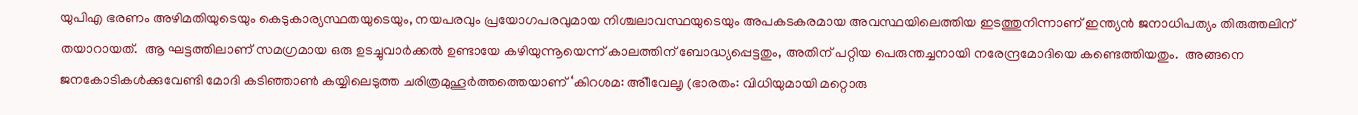യുപിഎ ഭരണം അഴിമതിയുടെയും കെടുകാര്യസ്ഥതയുടെയും, നയപരവും പ്രയോഗപരവുമായ നിശ്ചലാവസ്ഥയുടെയും അപകടകരമായ അവസ്ഥയിലെത്തിയ ഇടത്തുനിന്നാണ് ഇന്ത്യന്‍ ജനാധിപത്യം തിരുത്തലിന് തയാറായത്.  ആ ഘട്ടത്തിലാണ് സമഗ്രമായ ഒരു ഉടച്ചുവാര്‍ക്കല്‍ ഉണ്ടായേ കഴിയുന്നൂയെന്ന് കാലത്തിന് ബോദ്ധ്യപ്പെട്ടതും, അതിന് പറ്റിയ പെരുന്തച്ചനായി നരേന്ദ്രമോദിയെ കണ്ടെത്തിയതും.  അങ്ങനെ ജനകോടികള്‍ക്കുവേണ്ടി മോദി കടിഞ്ഞാണ്‍ കയ്യിലെടുത്ത ചരിത്രമുഹൂര്‍ത്തത്തെയാണ് ‘കിറശമ: അിീവേലൃ (ഭാരതം: വിധിയുമായി മറ്റൊരു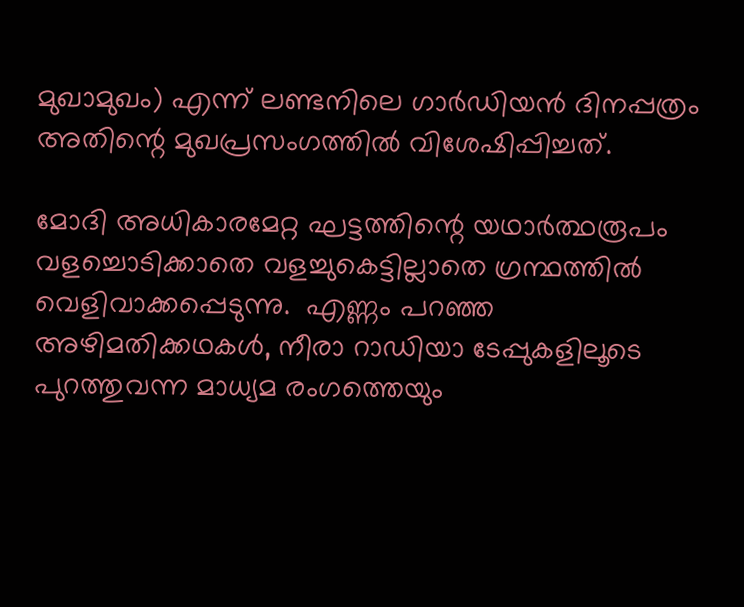മുഖാമുഖം) എന്ന് ലണ്ടനിലെ ഗാര്‍ഡിയന്‍ ദിനപ്പത്രം അതിന്റെ മുഖപ്രസംഗത്തില്‍ വിശേഷിപ്പിച്ചത്.

മോദി അധികാരമേറ്റ ഘട്ടത്തിന്റെ യഥാര്‍ത്ഥരൂപം വളച്ചൊടിക്കാതെ വളച്ചുകെട്ടില്ലാതെ ഗ്രന്ഥത്തില്‍ വെളിവാക്കപ്പെടുന്നു.  എണ്ണം പറഞ്ഞ അഴിമതിക്കഥകള്‍, നീരാ റാഡിയാ ടേപ്പുകളിലൂടെ പുറത്തുവന്ന മാധ്യമ രംഗത്തെയും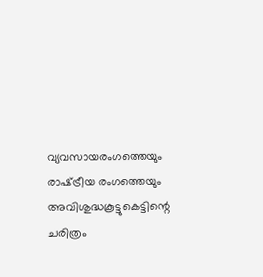വ്യവസായരംഗത്തെയും രാഷ്‌ട്രീയ രംഗത്തെയും അവിശുദ്ധകൂട്ടുകെട്ടിന്റെ ചരിത്രം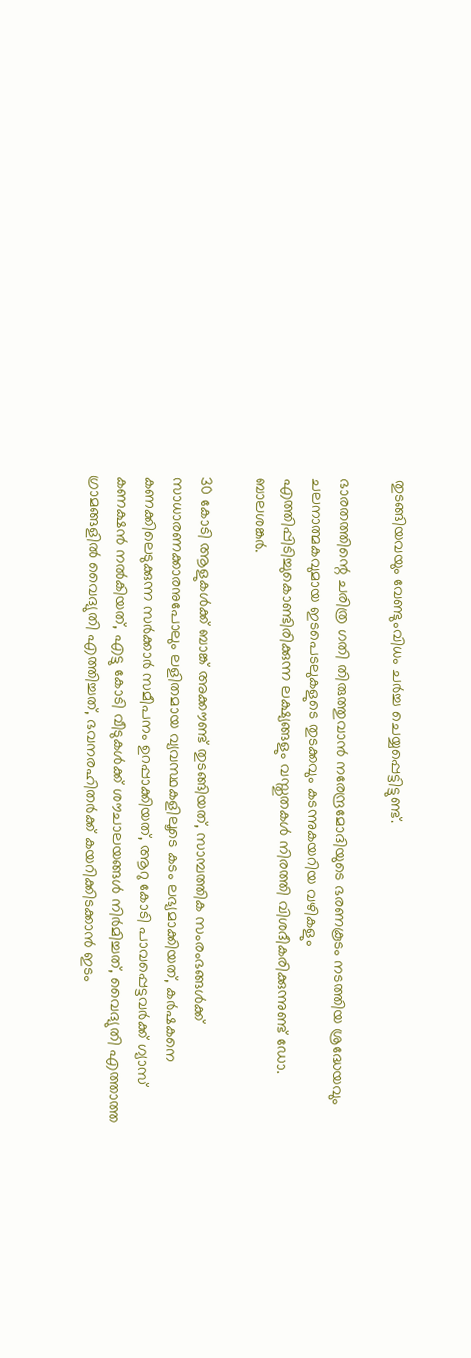തുടങ്ങിയവയും വേണ്ടുംവിധം ചര്‍ച്ച ചെയ്യപ്പെട്ടിട്ടുണ്ട്.

ഭാരതത്തിന്റെ ചരിത്ര ഗതി തിരുത്തുവാന്‍ നരേന്ദ്രമോദിയുടെ ഭരണകൂടം നടത്തിയ ശ്രദ്ധേയവും ചലനാത്മകവുമായ ഇടപെടലുകളുടെ തുടക്കവും കടന്നുകയറിയ വഴികളും എത്തിപ്പിടിച്ചുകൊണ്ടിരിക്കുന്ന ലക്ഷ്യങ്ങളും വസ്തുതകള്‍ നിരത്തി വിശദീകരിക്കുന്നുണ്ട് ഡോ. ബാലശങ്കര്‍.

30 കോടി ആളുകള്‍ക്ക് ബാങ്ക് അക്കൗണ്ട് തുടങ്ങിയത്, സാമ്പത്തിക സംരംഭങ്ങള്‍ക്ക് സാധാരണക്കാരനുപോലും ലളിതമായ വ്യവസ്ഥകളിലൂടെ കടം ലഭ്യമാക്കിയത്, കര്‍ഷകനെ കണക്കിലെടുക്കുന്ന സര്‍ക്കാര്‍ സമീപനം ഉറപ്പാക്കിയത്, ആറു കോടി പാവപ്പെട്ടവര്‍ക്ക് ഗ്യാസ് കണക്ഷന്‍ നല്‍കിയത്, എട്ടു കോടി വീടുകള്‍ക്ക് ശൗചാലയങ്ങള്‍ നിര്‍മിച്ചത്, വൈദ്യുതി എത്താത്ത ഗ്രാമങ്ങളില്‍ വൈദ്യുതി എത്തിച്ചത്, ഭവനരഹിതര്‍ക്ക് കയറിക്കിടക്കാന്‍ ഇടം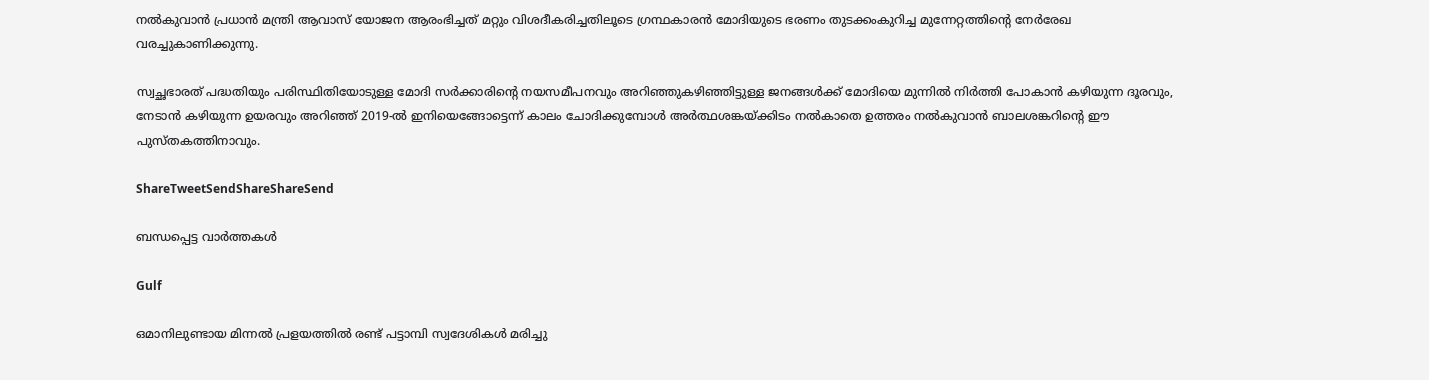നല്‍കുവാന്‍ പ്രധാന്‍ മന്ത്രി ആവാസ് യോജന ആരംഭിച്ചത് മറ്റും വിശദീകരിച്ചതിലൂടെ ഗ്രന്ഥകാരന്‍ മോദിയുടെ ഭരണം തുടക്കംകുറിച്ച മുന്നേറ്റത്തിന്റെ നേര്‍രേഖ വരച്ചുകാണിക്കുന്നു.

സ്വച്ഛഭാരത് പദ്ധതിയും പരിസ്ഥിതിയോടുള്ള മോദി സര്‍ക്കാരിന്റെ നയസമീപനവും അറിഞ്ഞുകഴിഞ്ഞിട്ടുള്ള ജനങ്ങള്‍ക്ക് മോദിയെ മുന്നില്‍ നിര്‍ത്തി പോകാന്‍ കഴിയുന്ന ദൂരവും, നേടാന്‍ കഴിയുന്ന ഉയരവും അറിഞ്ഞ് 2019-ല്‍ ഇനിയെങ്ങോട്ടെന്ന് കാലം ചോദിക്കുമ്പോള്‍ അര്‍ത്ഥശങ്കയ്‌ക്കിടം നല്‍കാതെ ഉത്തരം നല്‍കുവാന്‍ ബാലശങ്കറിന്റെ ഈ പുസ്തകത്തിനാവും.

ShareTweetSendShareShareSend

ബന്ധപ്പെട്ട വാര്‍ത്തകള്‍

Gulf

ഒമാനിലുണ്ടായ മിന്നൽ പ്രളയത്തിൽ രണ്ട് പട്ടാമ്പി സ്വദേശികൾ മരിച്ചു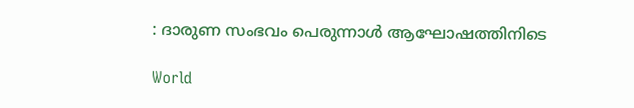: ദാരുണ സംഭവം പെരുന്നാൾ ആഘോഷത്തിനിടെ

World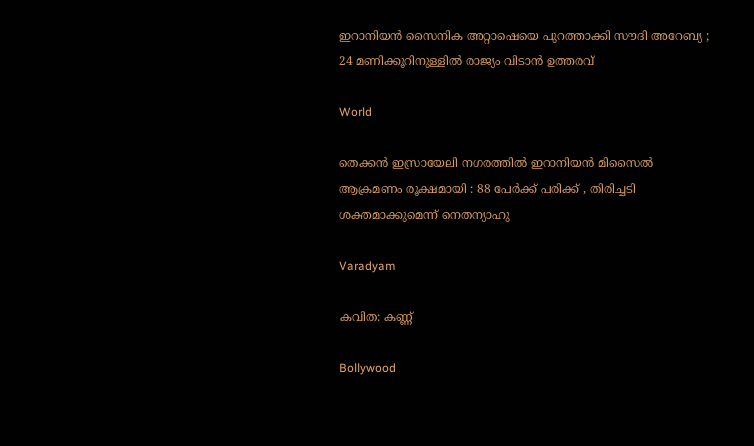ഇറാനിയൻ സൈനിക അറ്റാഷെയെ പുറത്താക്കി സൗദി അറേബ്യ ; 24 മണിക്കൂറിനുള്ളിൽ രാജ്യം വിടാൻ ഉത്തരവ്

World

തെക്കൻ ഇസ്രായേലി നഗരത്തിൽ ഇറാനിയൻ മിസൈൽ ആക്രമണം രൂക്ഷമായി : 88 പേർക്ക് പരിക്ക് , തിരിച്ചടി ശക്തമാക്കുമെന്ന് നെതന്യാഹു

Varadyam

കവിത: കണ്ണ്

Bollywood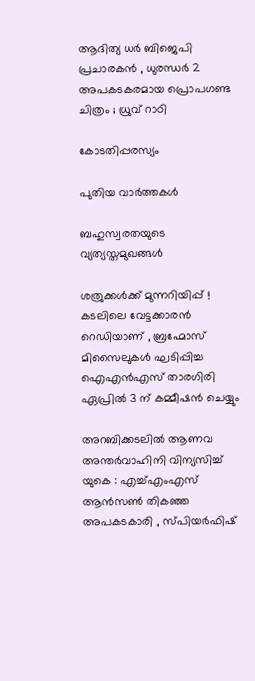ആദിത്യ ധർ ബിജെപി പ്രചാരകൻ , ധുരന്ധർ 2 അപകടകരമായ പ്രൊപഗണ്ട ചിത്രം ; ധ്രുവ് റാഠി

കോടതിപ്പരസ്യം

പുതിയ വാര്‍ത്തകള്‍

ബഹുസ്വരതയുടെ വ്യത്യസ്തമുഖങ്ങള്‍

ശത്രുക്കൾക്ക് മുന്നറിയിപ്പ് ! കടലിലെ വേട്ടക്കാരൻ റെഡിയാണ് , ബ്രഹ്മോസ് മിസൈലുകൾ ഘടിപ്പിച്ച ഐഎൻഎസ് താരഗിരി ഏപ്രിൽ 3 ന് കമ്മീഷൻ ചെയ്യും

അറബിക്കടലിൽ ആണവ അന്തർവാഹിനി വിന്യസിച്ച് യുകെ : എച്ച്എംഎസ് ആൻസൺ തികഞ്ഞ അപകടകാരി , സ്പിയർഫിഷ്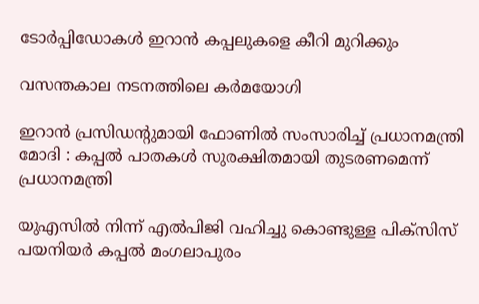ടോർപ്പിഡോകൾ ഇറാൻ കപ്പലുകളെ കീറി മുറിക്കും

വസന്തകാല നടനത്തിലെ കര്‍മയോഗി

ഇറാൻ പ്രസിഡന്റുമായി ഫോണിൽ സംസാരിച്ച് പ്രധാനമന്ത്രി മോദി : കപ്പൽ പാതകൾ സുരക്ഷിതമായി തുടരണമെന്ന് പ്രധാനമന്ത്രി

യുഎസിൽ നിന്ന് എൽപിജി വഹിച്ചു കൊണ്ടുള്ള പിക്സിസ് പയനിയർ കപ്പൽ മംഗലാപുരം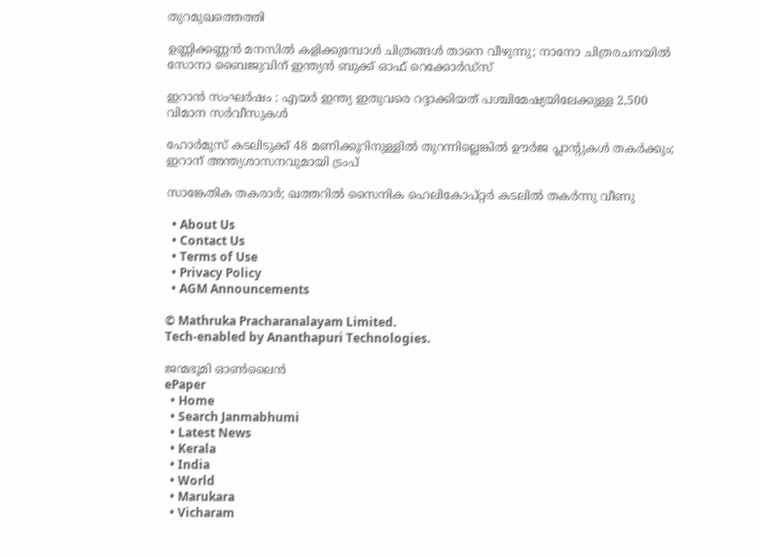തുറമുഖത്തെത്തി

ഉണ്ണിക്കണ്ണന്‍ മനസില്‍ കളിക്കുമ്പോള്‍ ചിത്രങ്ങള്‍ താനെ വീഴുന്നു; നാനോ ചിത്രരചനയില്‍ സോനാ ബൈജുവിന് ഇന്ത്യന്‍ ബുക്ക് ഓഫ് റെക്കോര്‍ഡ്സ്

ഇറാൻ സംഘർഷം : എയർ ഇന്ത്യ ഇതുവരെ റദ്ദാക്കിയത് പശ്ചിമേഷ്യയിലേക്കുള്ള 2,500 വിമാന സർവീസുകൾ

ഹോര്‍മുസ് കടലിടുക്ക് 48 മണിക്കൂറിനുള്ളിൽ തുറന്നില്ലെങ്കിൽ ഊർജ പ്ലാന്റുകൾ തകർക്കും; ഇറാന് അന്ത്യശാസനവുമായി ട്രംപ്

സാങ്കേതിക തകരാർ; ഖത്തറിൽ സൈനിക ഹെലികോപ്റ്റർ കടലിൽ തകർന്നു വീണു

  • About Us
  • Contact Us
  • Terms of Use
  • Privacy Policy
  • AGM Announcements

© Mathruka Pracharanalayam Limited.
Tech-enabled by Ananthapuri Technologies.

ജന്മഭൂമി ഓണ്‍ലൈന്‍
ePaper
  • Home
  • Search Janmabhumi
  • Latest News
  • Kerala
  • India
  • World
  • Marukara
  • Vicharam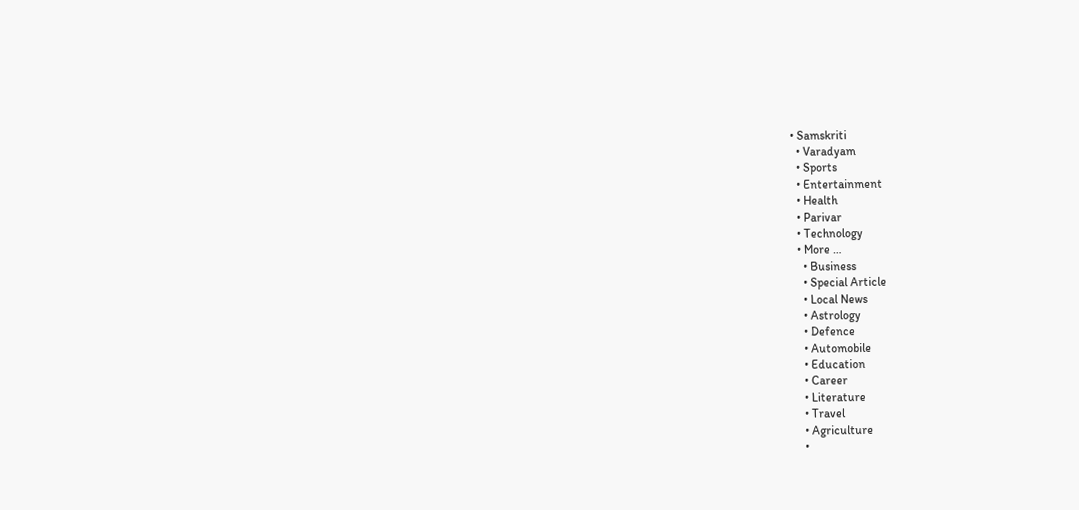• Samskriti
  • Varadyam
  • Sports
  • Entertainment
  • Health
  • Parivar
  • Technology
  • More …
    • Business
    • Special Article
    • Local News
    • Astrology
    • Defence
    • Automobile
    • Education
    • Career
    • Literature
    • Travel
    • Agriculture
    •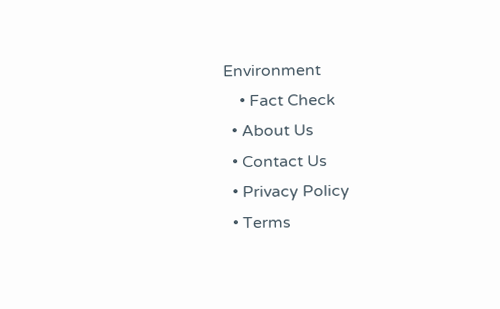Environment
    • Fact Check
  • About Us
  • Contact Us
  • Privacy Policy
  • Terms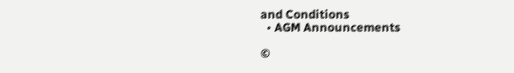and Conditions
  • AGM Announcements

©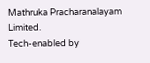Mathruka Pracharanalayam Limited.
Tech-enabled by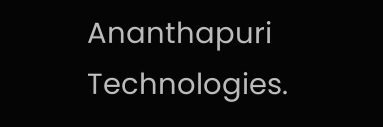Ananthapuri Technologies.